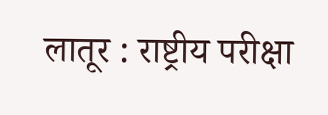लातूर : राष्ट्रीय परीक्षा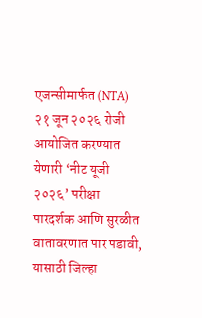एजन्सीमार्फत (NTA) २१ जून २०२६ रोजी आयोजित करण्यात येणारी ‘नीट यूजी २०२६’ परीक्षा पारदर्शक आणि सुरळीत वातावरणात पार पडावी, यासाठी जिल्हा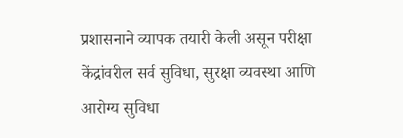प्रशासनाने व्यापक तयारी केली असून परीक्षा केंद्रांवरील सर्व सुविधा, सुरक्षा व्यवस्था आणि आरोग्य सुविधा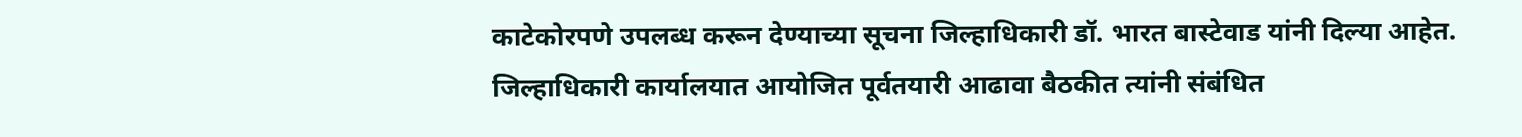काटेकोरपणे उपलब्ध करून देण्याच्या सूचना जिल्हाधिकारी डॉ. भारत बास्टेवाड यांनी दिल्या आहेत.
जिल्हाधिकारी कार्यालयात आयोजित पूर्वतयारी आढावा बैठकीत त्यांनी संबंधित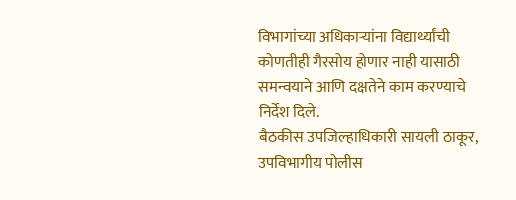विभागांच्या अधिकाऱ्यांना विद्यार्थ्यांची कोणतीही गैरसोय होणार नाही यासाठी समन्वयाने आणि दक्षतेने काम करण्याचे निर्देश दिले.
बैठकीस उपजिल्हाधिकारी सायली ठाकूर, उपविभागीय पोलीस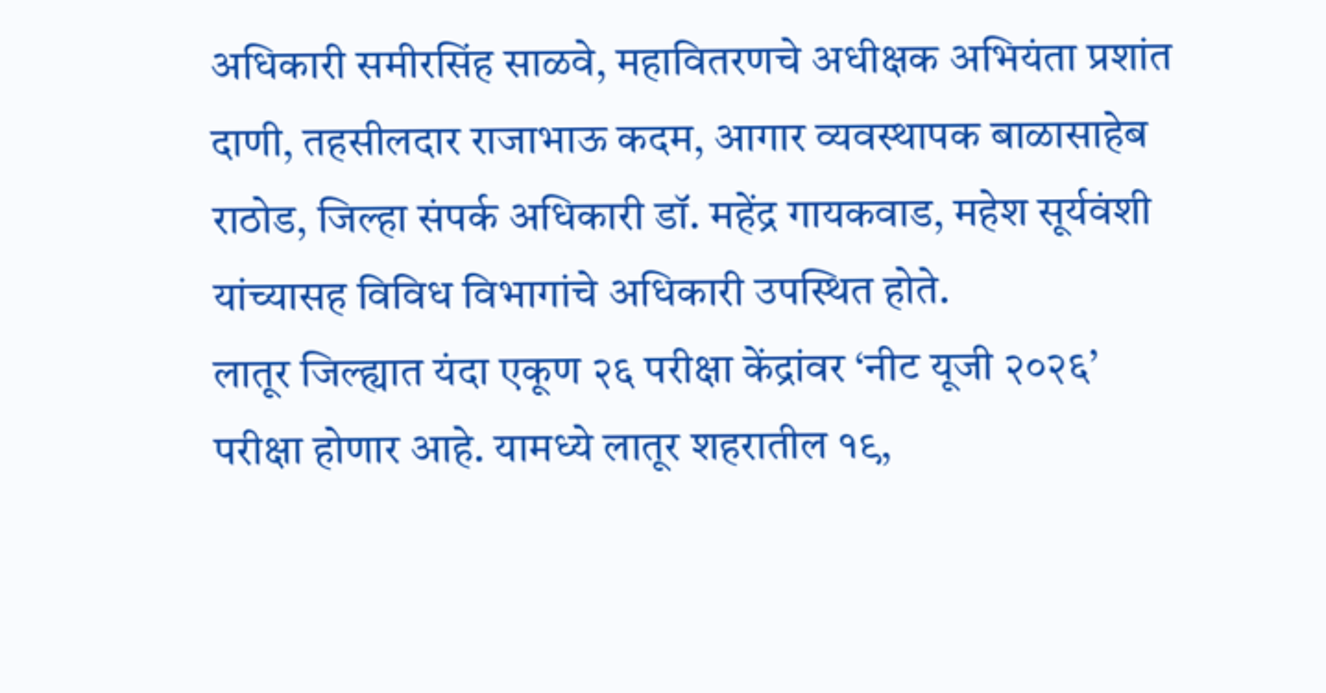अधिकारी समीरसिंह साळवे, महावितरणचे अधीक्षक अभियंता प्रशांत दाणी, तहसीलदार राजाभाऊ कदम, आगार व्यवस्थापक बाळासाहेब राठोड, जिल्हा संपर्क अधिकारी डॉ. महेंद्र गायकवाड, महेश सूर्यवंशी यांच्यासह विविध विभागांचे अधिकारी उपस्थित होते.
लातूर जिल्ह्यात यंदा एकूण २६ परीक्षा केंद्रांवर ‘नीट यूजी २०२६’ परीक्षा होणार आहे. यामध्ये लातूर शहरातील १९,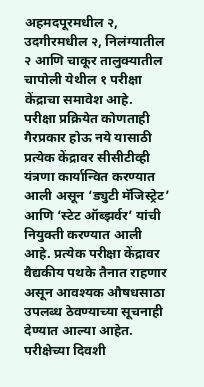अहमदपूरमधील २, उदगीरमधील २, निलंग्यातील २ आणि चाकूर तालुक्यातील चापोली येथील १ परीक्षा केंद्राचा समावेश आहे.
परीक्षा प्रक्रियेत कोणताही गैरप्रकार होऊ नये यासाठी प्रत्येक केंद्रावर सीसीटीव्ही यंत्रणा कार्यान्वित करण्यात आली असून ‘ड्युटी मॅजिस्ट्रेट’ आणि ‘स्टेट ऑब्झर्वर’ यांची नियुक्ती करण्यात आली आहे. प्रत्येक परीक्षा केंद्रावर वैद्यकीय पथके तैनात राहणार असून आवश्यक औषधसाठा उपलब्ध ठेवण्याच्या सूचनाही देण्यात आल्या आहेत.
परीक्षेच्या दिवशी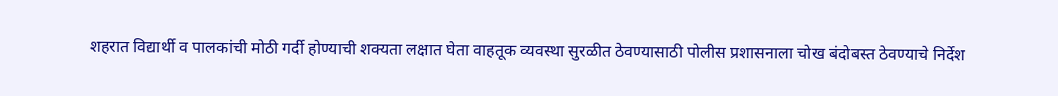शहरात विद्यार्थी व पालकांची मोठी गर्दी होण्याची शक्यता लक्षात घेता वाहतूक व्यवस्था सुरळीत ठेवण्यासाठी पोलीस प्रशासनाला चोख बंदोबस्त ठेवण्याचे निर्देश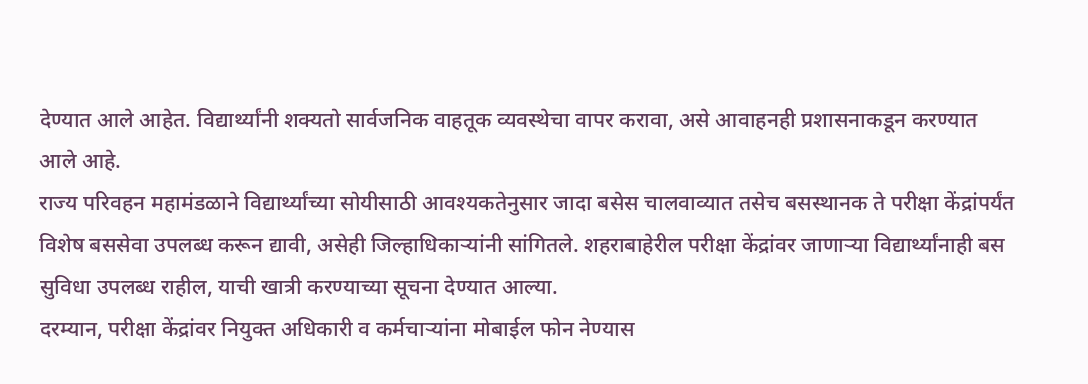देण्यात आले आहेत. विद्यार्थ्यांनी शक्यतो सार्वजनिक वाहतूक व्यवस्थेचा वापर करावा, असे आवाहनही प्रशासनाकडून करण्यात आले आहे.
राज्य परिवहन महामंडळाने विद्यार्थ्यांच्या सोयीसाठी आवश्यकतेनुसार जादा बसेस चालवाव्यात तसेच बसस्थानक ते परीक्षा केंद्रांपर्यंत विशेष बससेवा उपलब्ध करून द्यावी, असेही जिल्हाधिकाऱ्यांनी सांगितले. शहराबाहेरील परीक्षा केंद्रांवर जाणाऱ्या विद्यार्थ्यांनाही बस सुविधा उपलब्ध राहील, याची खात्री करण्याच्या सूचना देण्यात आल्या.
दरम्यान, परीक्षा केंद्रांवर नियुक्त अधिकारी व कर्मचाऱ्यांना मोबाईल फोन नेण्यास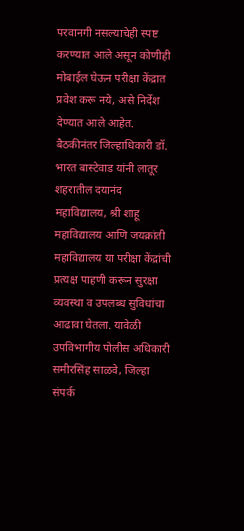परवानगी नसल्याचेही स्पष्ट करण्यात आले असून कोणीही मोबाईल घेऊन परीक्षा केंद्रात प्रवेश करू नये, असे निर्देश देण्यात आले आहेत.
बैठकीनंतर जिल्हाधिकारी डॉ. भारत बास्टेवाड यांनी लातूर शहरातील दयानंद महाविद्यालय, श्री शाहू महाविद्यालय आणि जयक्रांती महाविद्यालय या परीक्षा केंद्रांची प्रत्यक्ष पाहणी करून सुरक्षा व्यवस्था व उपलब्ध सुविधांचा आढावा घेतला. यावेळी उपविभागीय पोलीस अधिकारी समीरसिंह साळवे, जिल्हा संपर्क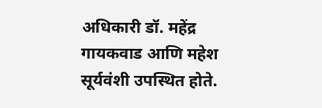अधिकारी डॉ. महेंद्र गायकवाड आणि महेश सूर्यवंशी उपस्थित होते.